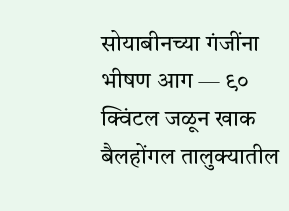सोयाबीनच्या गंजींना भीषण आग — ९० क्विंटल जळून खाक
बैलहोंगल तालुक्यातील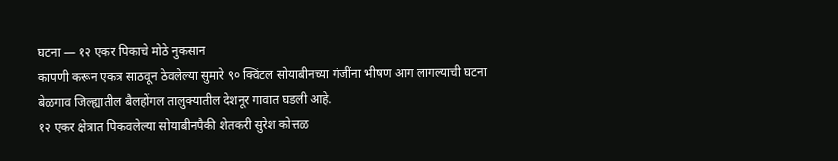घटना — १२ एकर पिकाचे मोठे नुकसान
कापणी करून एकत्र साठवून ठेवलेल्या सुमारे ९० क्विंटल सोयाबीनच्या गंजींना भीषण आग लागल्याची घटना बेळगाव जिल्ह्यातील बैलहोंगल तालुक्यातील देशनूर गावात घडली आहे.
१२ एकर क्षेत्रात पिकवलेल्या सोयाबीनपैकी शेतकरी सुरेश कोत्तळ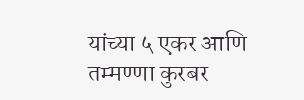यांच्या ५ एकर आणि तम्मण्णा कुरबर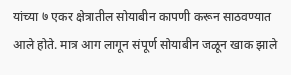यांच्या ७ एकर क्षेत्रातील सोयाबीन कापणी करून साठवण्यात आले होते. मात्र आग लागून संपूर्ण सोयाबीन जळून खाक झाले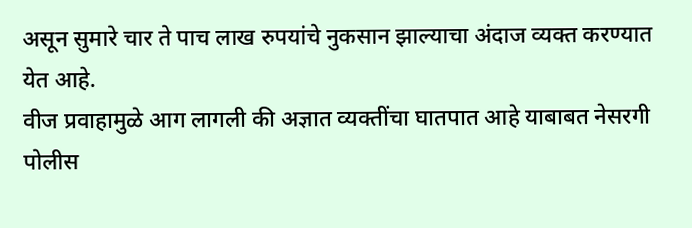असून सुमारे चार ते पाच लाख रुपयांचे नुकसान झाल्याचा अंदाज व्यक्त करण्यात येत आहे.
वीज प्रवाहामुळे आग लागली की अज्ञात व्यक्तींचा घातपात आहे याबाबत नेसरगी पोलीस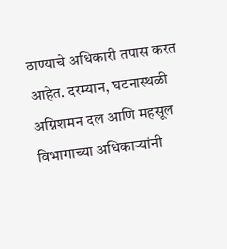ठाण्याचे अधिकारी तपास करत आहेत. दरम्यान, घटनास्थळी अग्निशमन दल आणि महसूल विभागाच्या अधिकाऱ्यांनी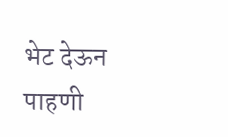भेट देऊन पाहणी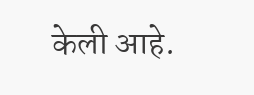केली आहे.